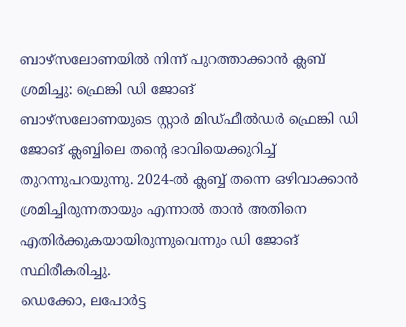ബാഴ്സലോണയിൽ നിന്ന് പുറത്താക്കാൻ ക്ലബ് ശ്രമിച്ചു: ഫ്രെങ്കി ഡി ജോങ്
ബാഴ്സലോണയുടെ സ്റ്റാർ മിഡ്ഫീൽഡർ ഫ്രെങ്കി ഡി ജോങ് ക്ലബ്ബിലെ തന്റെ ഭാവിയെക്കുറിച്ച് തുറന്നുപറയുന്നു. 2024-ൽ ക്ലബ്ബ് തന്നെ ഒഴിവാക്കാൻ ശ്രമിച്ചിരുന്നതായും എന്നാൽ താൻ അതിനെ എതിർക്കുകയായിരുന്നുവെന്നും ഡി ജോങ് സ്ഥിരീകരിച്ചു.
ഡെക്കോ, ലപോർട്ട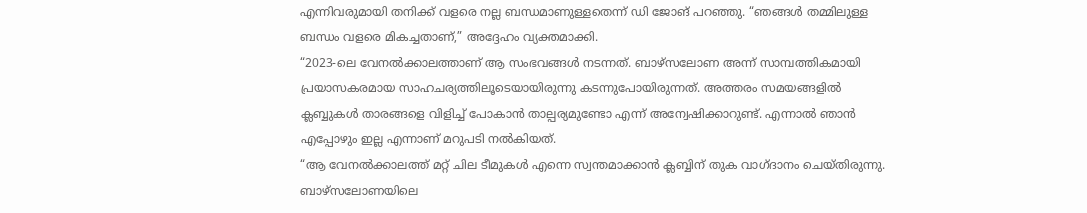എന്നിവരുമായി തനിക്ക് വളരെ നല്ല ബന്ധമാണുള്ളതെന്ന് ഡി ജോങ് പറഞ്ഞു. “ഞങ്ങൾ തമ്മിലുള്ള ബന്ധം വളരെ മികച്ചതാണ്,” അദ്ദേഹം വ്യക്തമാക്കി.
“2023-ലെ വേനൽക്കാലത്താണ് ആ സംഭവങ്ങൾ നടന്നത്. ബാഴ്സലോണ അന്ന് സാമ്പത്തികമായി പ്രയാസകരമായ സാഹചര്യത്തിലൂടെയായിരുന്നു കടന്നുപോയിരുന്നത്. അത്തരം സമയങ്ങളിൽ ക്ലബ്ബുകൾ താരങ്ങളെ വിളിച്ച് പോകാൻ താല്പര്യമുണ്ടോ എന്ന് അന്വേഷിക്കാറുണ്ട്. എന്നാൽ ഞാൻ എപ്പോഴും ഇല്ല എന്നാണ് മറുപടി നൽകിയത്.
“ആ വേനൽക്കാലത്ത് മറ്റ് ചില ടീമുകൾ എന്നെ സ്വന്തമാക്കാൻ ക്ലബ്ബിന് തുക വാഗ്ദാനം ചെയ്തിരുന്നു. ബാഴ്സലോണയിലെ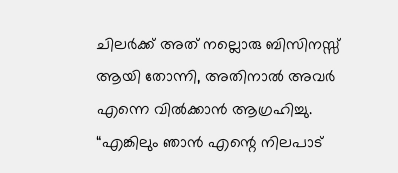ചിലർക്ക് അത് നല്ലൊരു ബിസിനസ്സ് ആയി തോന്നി, അതിനാൽ അവർ എന്നെ വിൽക്കാൻ ആഗ്രഹിച്ചു.
“എങ്കിലും ഞാൻ എന്റെ നിലപാട്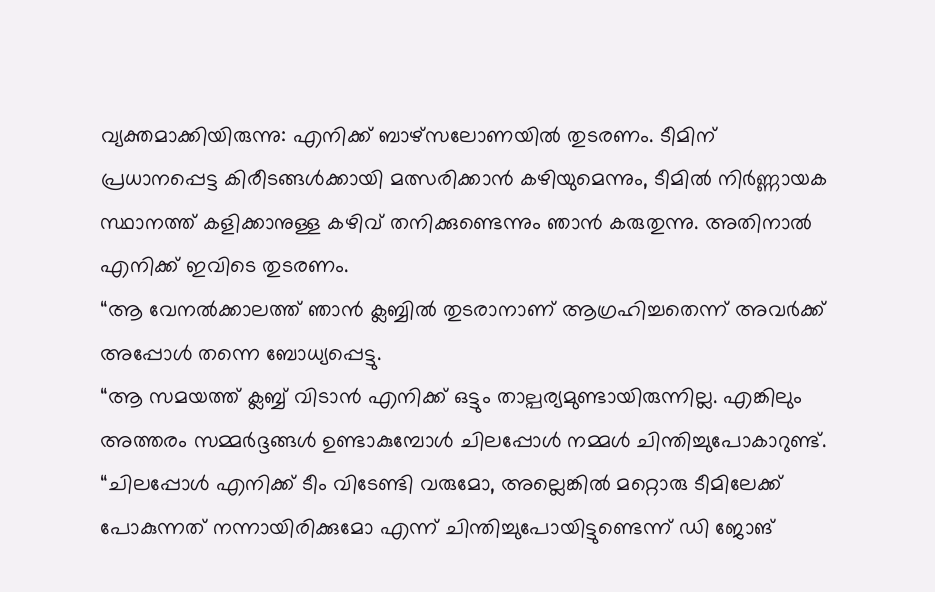വ്യക്തമാക്കിയിരുന്നു: എനിക്ക് ബാഴ്സലോണയിൽ തുടരണം. ടീമിന് പ്രധാനപ്പെട്ട കിരീടങ്ങൾക്കായി മത്സരിക്കാൻ കഴിയുമെന്നും, ടീമിൽ നിർണ്ണായക സ്ഥാനത്ത് കളിക്കാനുള്ള കഴിവ് തനിക്കുണ്ടെന്നും ഞാൻ കരുതുന്നു. അതിനാൽ എനിക്ക് ഇവിടെ തുടരണം.
“ആ വേനൽക്കാലത്ത് ഞാൻ ക്ലബ്ബിൽ തുടരാനാണ് ആഗ്രഹിച്ചതെന്ന് അവർക്ക് അപ്പോൾ തന്നെ ബോധ്യപ്പെട്ടു.
“ആ സമയത്ത് ക്ലബ്ബ് വിടാൻ എനിക്ക് ഒട്ടും താല്പര്യമുണ്ടായിരുന്നില്ല. എങ്കിലും അത്തരം സമ്മർദ്ദങ്ങൾ ഉണ്ടാകുമ്പോൾ ചിലപ്പോൾ നമ്മൾ ചിന്തിച്ചുപോകാറുണ്ട്.
“ചിലപ്പോൾ എനിക്ക് ടീം വിടേണ്ടി വരുമോ, അല്ലെങ്കിൽ മറ്റൊരു ടീമിലേക്ക് പോകുന്നത് നന്നായിരിക്കുമോ എന്ന് ചിന്തിച്ചുപോയിട്ടുണ്ടെന്ന് ഡി ജോങ്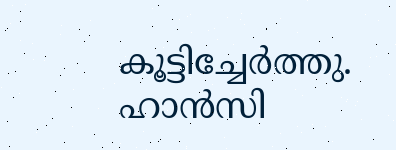കൂട്ടിച്ചേർത്തു.
ഹാൻസി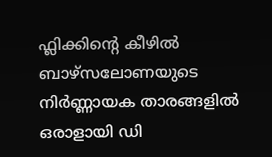ഫ്ലിക്കിന്റെ കീഴിൽ ബാഴ്സലോണയുടെ നിർണ്ണായക താരങ്ങളിൽ ഒരാളായി ഡി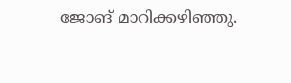ജോങ് മാറിക്കഴിഞ്ഞു.